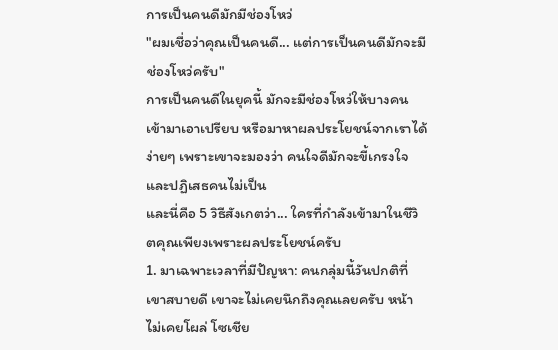การเป็นคนดีมักมีช่องโหว่
"ผมเชื่อว่าคุณเป็นคนดี... แต่การเป็นคนดีมักจะมีช่องโหว่ครับ"
การเป็นคนดีในยุคนี้ มักจะมีช่องโหว่ให้บางคนเข้ามาเอาเปรียบ หรือมาหาผลประโยชน์จากเราได้ง่ายๆ เพราะเขาจะมองว่า คนใจดีมักจะขี้เกรงใจ และปฏิเสธคนไม่เป็น
และนี่คือ 5 วิธีสังเกตว่า... ใครที่กำลังเข้ามาในชีวิตคุณเพียงเพราะผลประโยชน์ครับ
1. มาเฉพาะเวลาที่มีปัญหา: คนกลุ่มนี้วันปกติที่เขาสบายดี เขาจะไม่เคยนึกถึงคุณเลยครับ หน้าไม่เคยโผล่ โซเชีย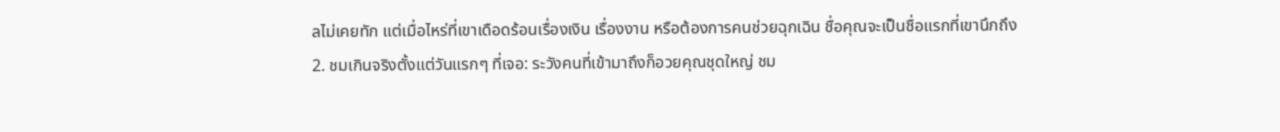ลไม่เคยทัก แต่เมื่อไหร่ที่เขาเดือดร้อนเรื่องเงิน เรื่องงาน หรือต้องการคนช่วยฉุกเฉิน ชื่อคุณจะเป็นชื่อแรกที่เขานึกถึง
2. ชมเกินจริงตั้งแต่วันแรกๆ ที่เจอ: ระวังคนที่เข้ามาถึงก็อวยคุณชุดใหญ่ ชม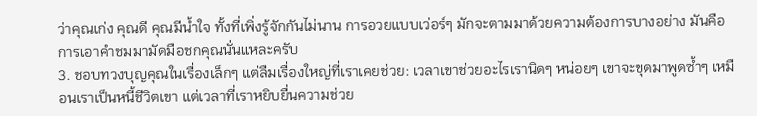ว่าคุณเก่ง คุณดี คุณมีน้ำใจ ทั้งที่เพิ่งรู้จักกันไม่นาน การอวยแบบเว่อร์ๆ มักจะตามมาด้วยความต้องการบางอย่าง มันคือการเอาคำชมมามัดมือชกคุณนั่นแหละครับ
3. ชอบทวงบุญคุณในเรื่องเล็กๆ แต่ลืมเรื่องใหญ่ที่เราเคยช่วย: เวลาเขาช่วยอะไรเรานิดๆ หน่อยๆ เขาจะขุดมาพูดซ้ำๆ เหมือนเราเป็นหนี้ชีวิตเขา แต่เวลาที่เราหยิบยื่นความช่วย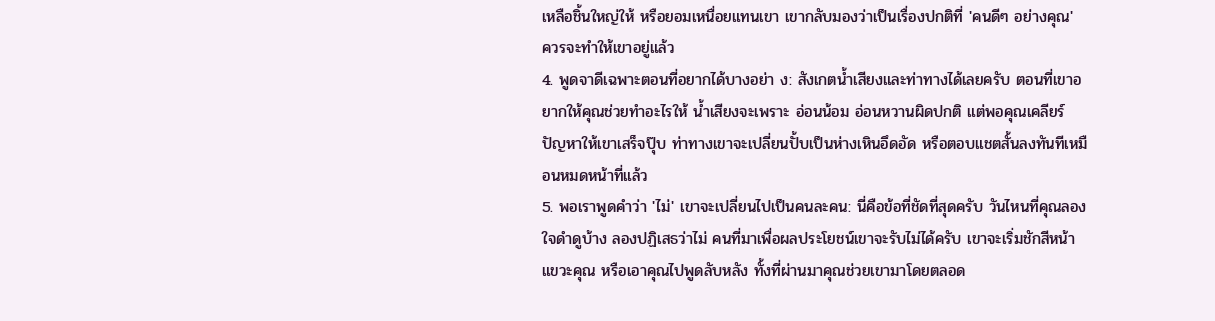เหลือชิ้นใหญ่ให้ หรือยอมเหนื่อยแทนเขา เขากลับมองว่าเป็นเรื่องปกติที่ 'คนดีๆ อย่างคุณ' ควรจะทำให้เขาอยู่แล้ว
4. พูดจาดีเฉพาะตอนที่อยากได้บางอย่า ง: สังเกตน้ำเสียงและท่าทางได้เลยครับ ตอนที่เขาอยากให้คุณช่วยทำอะไรให้ น้ำเสียงจะเพราะ อ่อนน้อม อ่อนหวานผิดปกติ แต่พอคุณเคลียร์ปัญหาให้เขาเสร็จปุ๊บ ท่าทางเขาจะเปลี่ยนปั้บเป็นห่างเหินอึดอัด หรือตอบแชตสั้นลงทันทีเหมือนหมดหน้าที่แล้ว
5. พอเราพูดคำว่า 'ไม่' เขาจะเปลี่ยนไปเป็นคนละคน: นี่คือข้อที่ชัดที่สุดครับ วันไหนที่คุณลองใจดำดูบ้าง ลองปฏิเสธว่าไม่ คนที่มาเพื่อผลประโยชน์เขาจะรับไม่ได้ครับ เขาจะเริ่มชักสีหน้า แขวะคุณ หรือเอาคุณไปพูดลับหลัง ทั้งที่ผ่านมาคุณช่วยเขามาโดยตลอด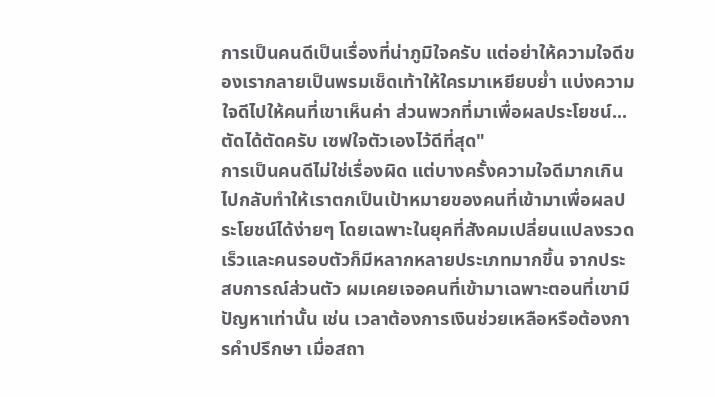การเป็นคนดีเป็นเรื่องที่น่าภูมิใจครับ แต่อย่าให้ความใจดีของเรากลายเป็นพรมเช็ดเท้าให้ใครมาเหยียบย่ำ แบ่งความใจดีไปให้คนที่เขาเห็นค่า ส่วนพวกที่มาเพื่อผลประโยชน์... ตัดได้ตัดครับ เซฟใจตัวเองไว้ดีที่สุด"
การเป็นคนดีไม่ใช่เรื่องผิด แต่บางครั้งความใจดีมากเกินไปกลับทำให้เราตกเป็นเป้าหมายของคนที่เข้ามาเพื่อผลประโยชน์ได้ง่ายๆ โดยเฉพาะในยุคที่สังคมเปลี่ยนแปลงรวดเร็วและคนรอบตัวก็มีหลากหลายประเภทมากขึ้น จากประสบการณ์ส่วนตัว ผมเคยเจอคนที่เข้ามาเฉพาะตอนที่เขามีปัญหาเท่านั้น เช่น เวลาต้องการเงินช่วยเหลือหรือต้องการคำปรึกษา เมื่อสถา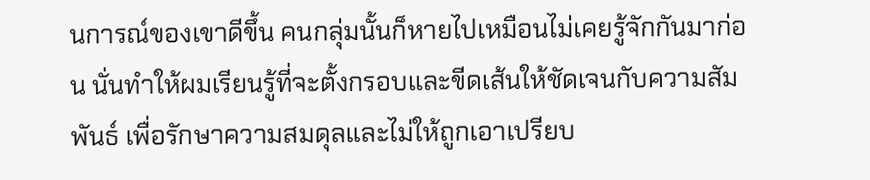นการณ์ของเขาดีขึ้น คนกลุ่มนั้นก็หายไปเหมือนไม่เคยรู้จักกันมาก่อน นั่นทำให้ผมเรียนรู้ที่จะตั้งกรอบและขีดเส้นให้ชัดเจนกับความสัมพันธ์ เพื่อรักษาความสมดุลและไม่ให้ถูกเอาเปรียบ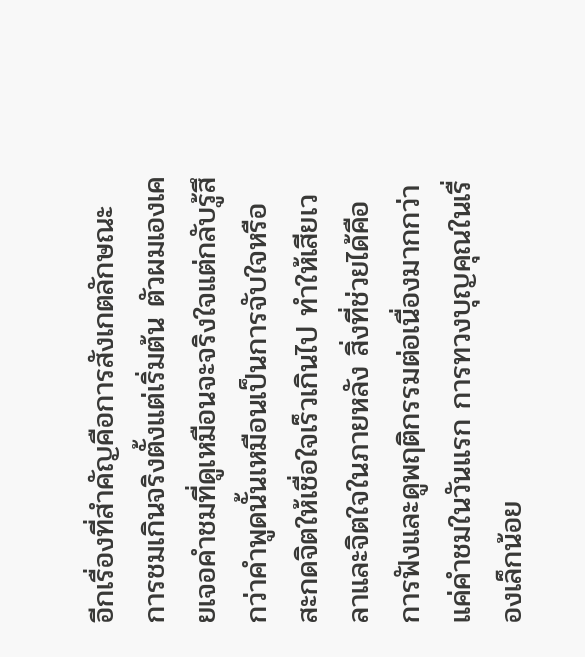อีกเรื่องที่สำคัญคือการสังเกตลักษณะการชมเกินจริงตั้งแต่เริ่มต้น ตัวผมเองเคยเจอคำชมที่ดูเหมือนจะจริงใจแต่กลับรู้สึกว่าคำพูดนั้นเหมือนเป็นการจับใจหรือสะกดจิตให้เชื่อใจเร็วเกินไป ทำให้เสียเวลาและจิตใจในภายหลัง สิ่งที่ช่วยได้คือการฟังและดูพฤติกรรมต่อเนื่องมากกว่าแค่คำชมในวันแรก การทวงบุญคุณในเรื่องเล็กน้อย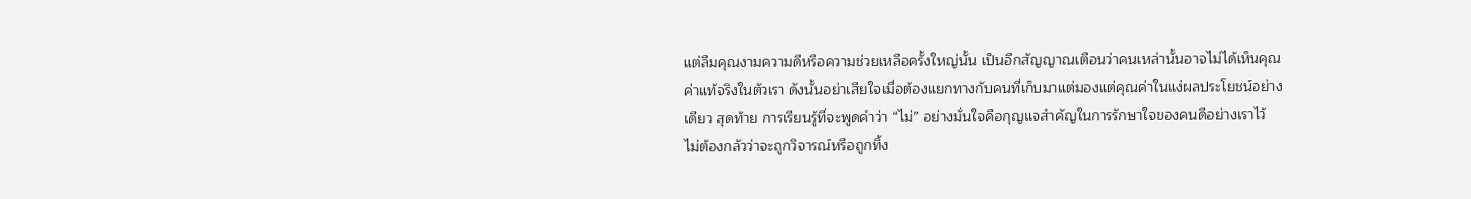แต่ลืมคุณงามความดีหรือความช่วยเหลือครั้งใหญ่นั้น เป็นอีกสัญญาณเตือนว่าคนเหล่านั้นอาจไม่ได้เห็นคุณค่าแท้จริงในตัวเรา ดังนั้นอย่าเสียใจเมื่อต้องแยกทางกับคนที่เก็บมาแต่มองแต่คุณค่าในแง่ผลประโยชน์อย่างเดียว สุดท้าย การเรียนรู้ที่จะพูดคำว่า “ไม่” อย่างมั่นใจคือกุญแจสำคัญในการรักษาใจของคนดีอย่างเราไว้ ไม่ต้องกลัวว่าจะถูกวิจารณ์หรือถูกทิ้ง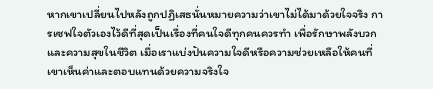หากเขาเปลี่ยนไปหลังถูกปฏิเสธนั่นหมายความว่าเขาไม่ได้มาด้วยใจจริง การเซฟใจตัวเองไว้ดีที่สุดเป็นเรื่องที่คนใจดีทุกคนควรทำ เพื่อรักษาพลังบวกและความสุขในชีวิต เมื่อเราแบ่งปันความใจดีหรือความช่วยเหลือให้คนที่เขาเห็นค่าและตอบแทนด้วยความจริงใจ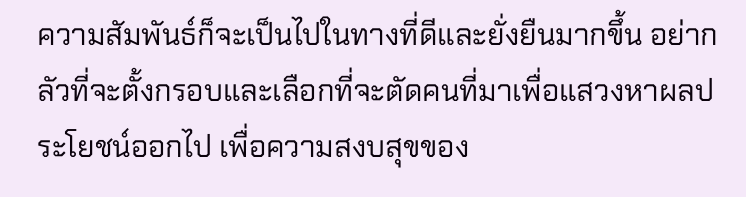ความสัมพันธ์ก็จะเป็นไปในทางที่ดีและยั่งยืนมากขึ้น อย่ากลัวที่จะตั้งกรอบและเลือกที่จะตัดคนที่มาเพื่อแสวงหาผลประโยชน์ออกไป เพื่อความสงบสุขของ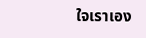ใจเราเอง